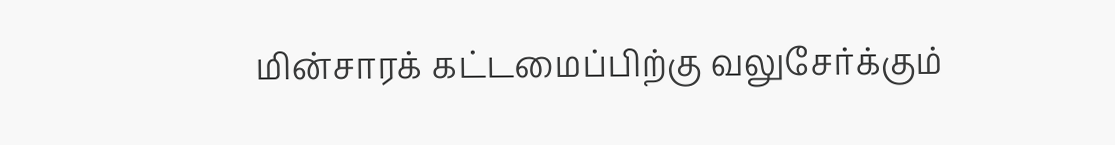மின்சாரக் கட்டமைப்பிற்கு வலுசேர்க்கும்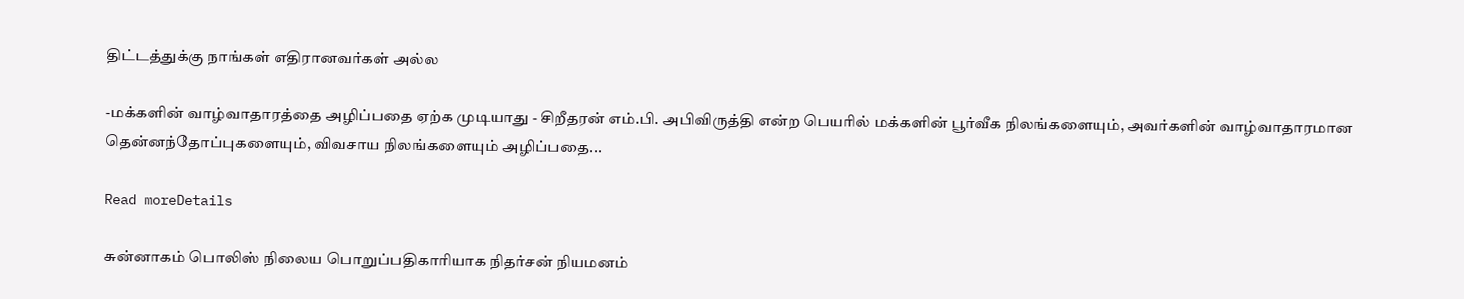திட்டத்துக்கு நாங்கள் எதிரானவர்கள் அல்ல

-மக்களின் வாழ்வாதாரத்தை அழிப்பதை ஏற்க முடியாது - சிறீதரன் எம்.பி. அபிவிருத்தி என்ற பெயரில் மக்களின் பூர்வீக நிலங்களையும், அவர்களின் வாழ்வாதாரமான தென்னந்தோப்புகளையும், விவசாய நிலங்களையும் அழிப்பதை...

Read moreDetails

சுன்னாகம் பொலிஸ் நிலைய பொறுப்பதிகாரியாக நிதர்சன் நியமனம்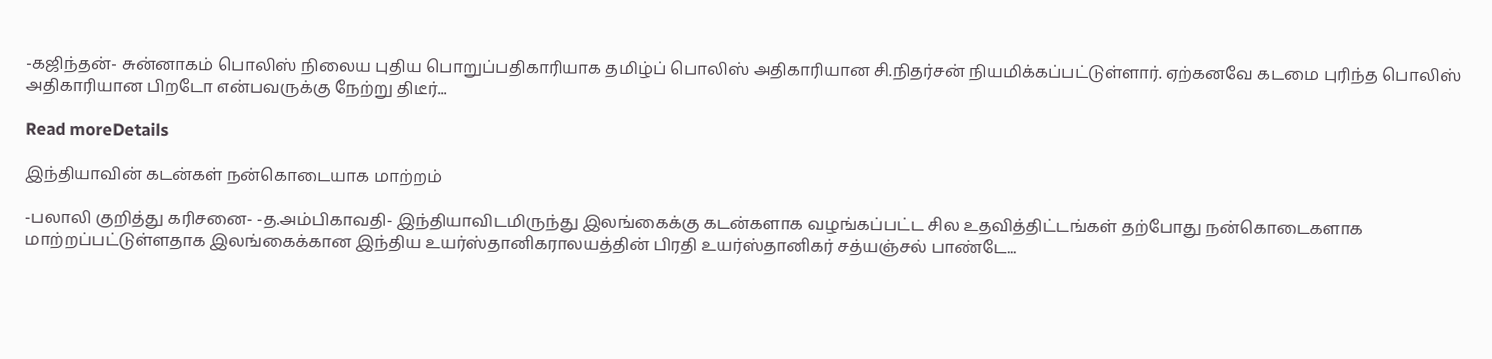-கஜிந்தன்- சுன்னாகம் பொலிஸ் நிலைய புதிய பொறுப்பதிகாரியாக தமிழ்ப் பொலிஸ் அதிகாரியான சி.நிதர்சன் நியமிக்கப்பட்டுள்ளார். ஏற்கனவே கடமை புரிந்த பொலிஸ் அதிகாரியான பிறடோ என்பவருக்கு நேற்று திடீர்...

Read moreDetails

இந்தியாவின் கடன்கள் நன்கொடையாக மாற்றம்

-பலாலி குறித்து கரிசனை- -த.அம்பிகாவதி- இந்தியாவிடமிருந்து இலங்கைக்கு கடன்களாக வழங்கப்பட்ட சில உதவித்திட்டங்கள் தற்போது நன்கொடைகளாக மாற்றப்பட்டுள்ளதாக இலங்கைக்கான இந்திய உயர்ஸ்தானிகராலயத்தின் பிரதி உயர்ஸ்தானிகர் சத்யஞ்சல் பாண்டே...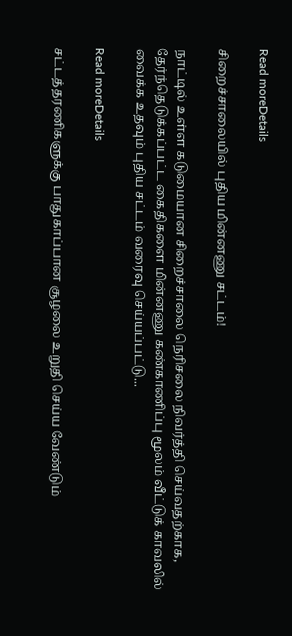Read moreDetails

சிறைச்சாலையில் புதிய மின்னணு சட்டம்!

நாட்டில் உள்ள கடுமையான சிறைச்சாலை நெரிசலை நிவர்த்தி செய்வதற்காக, தேர்ந்தெடுக்கப்பட்ட கைதிகளை மின்னணு கண்காணிப்பு மூலம் வீட்டுக் காவலில் வைக்க உதவும் புதிய சட்டம் வரைவு செய்யப்பட்டு...

Read moreDetails

சட்டத்தரணிகளுக்கு பாதுகாப்பான சூழலை உறுதி செய்ய வேண்டும்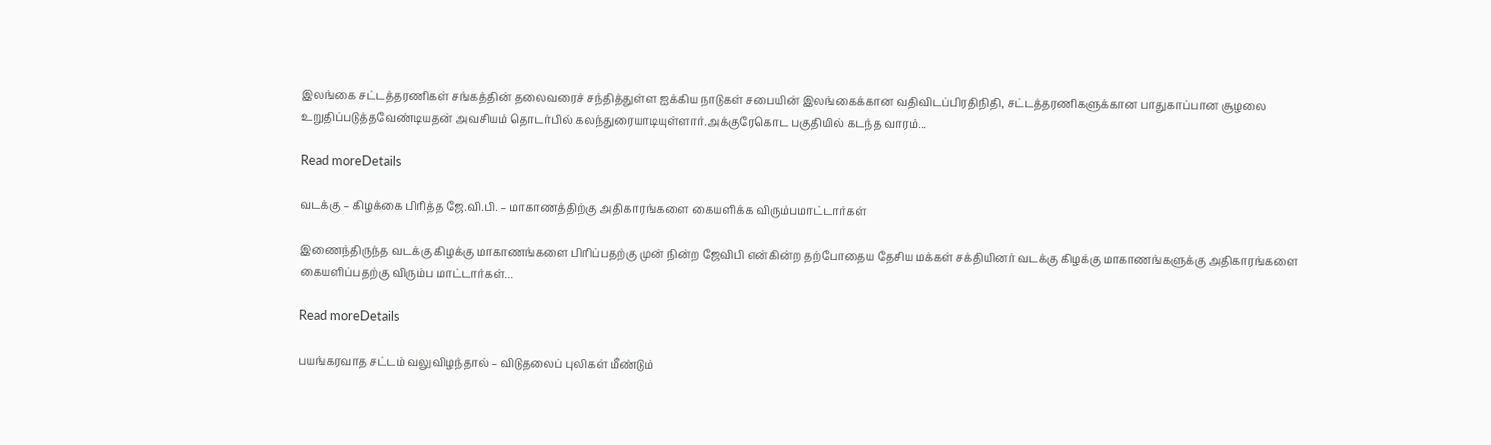இலங்கை சட்டத்தரணிகள் சங்கத்தின் தலைவரைச் சந்தித்துள்ள ஐக்கிய நாடுகள் சபையின் இலங்கைக்கான வதிவிடப்பிரதிநிதி, சட்டத்தரணிகளுக்கான பாதுகாப்பான சூழலை உறுதிப்படுத்தவேண்டியதன் அவசியம் தொடர்பில் கலந்துரையாடியுள்ளார்.அக்குரேகொட பகுதியில் கடந்த வாரம்...

Read moreDetails

வடக்கு – கிழக்கை பிரித்த ஜே.வி.பி. – மாகாணத்திற்கு அதிகாரங்களை கையளிக்க விரும்பமாட்டார்கள்

இணைந்திருந்த வடக்கு கிழக்கு மாகாணங்களை பிரிப்பதற்கு முன் நின்ற ஜேவிபி என்கின்ற தற்போதைய தேசிய மக்கள் சக்தியினர் வடக்கு கிழக்கு மாகாணங்களுக்கு அதிகாரங்களை கையளிப்பதற்கு விரும்ப மாட்டார்கள்...

Read moreDetails

பயங்கரவாத சட்டம் வலுவிழந்தால் – விடுதலைப் புலிகள் மீண்டும்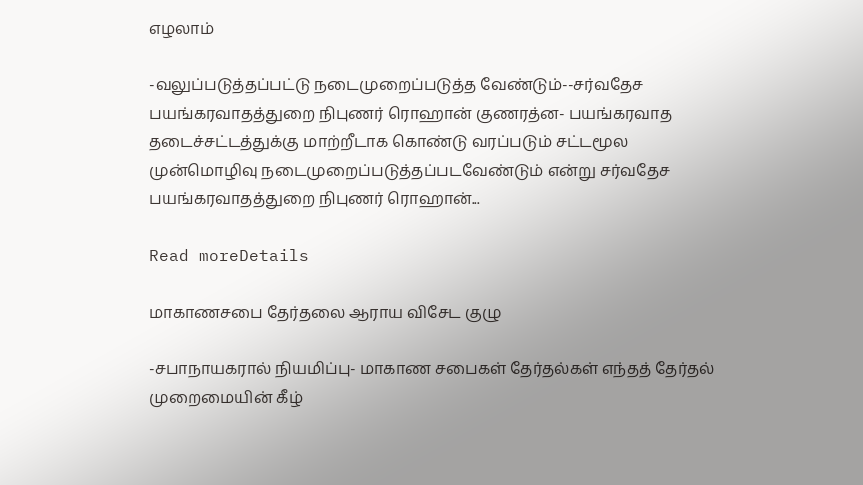எழலாம்

-வலுப்படுத்தப்பட்டு நடைமுறைப்படுத்த வேண்டும்--சர்வதேச பயங்கரவாதத்துறை நிபுணர் ரொஹான் குணரத்ன- பயங்கரவாத தடைச்சட்டத்துக்கு மாற்றீடாக கொண்டு வரப்படும் சட்டமூல முன்மொழிவு நடைமுறைப்படுத்தப்படவேண்டும் என்று சர்வதேச பயங்கரவாதத்துறை நிபுணர் ரொஹான்...

Read moreDetails

மாகாணசபை தேர்தலை ஆராய விசேட குழு

-சபாநாயகரால் நியமிப்பு- மாகாண சபைகள் தேர்தல்கள் எந்தத் தேர்தல் முறைமையின் கீழ்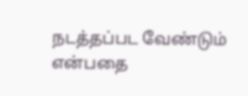நடத்தப்பட வேண்டும் என்பதை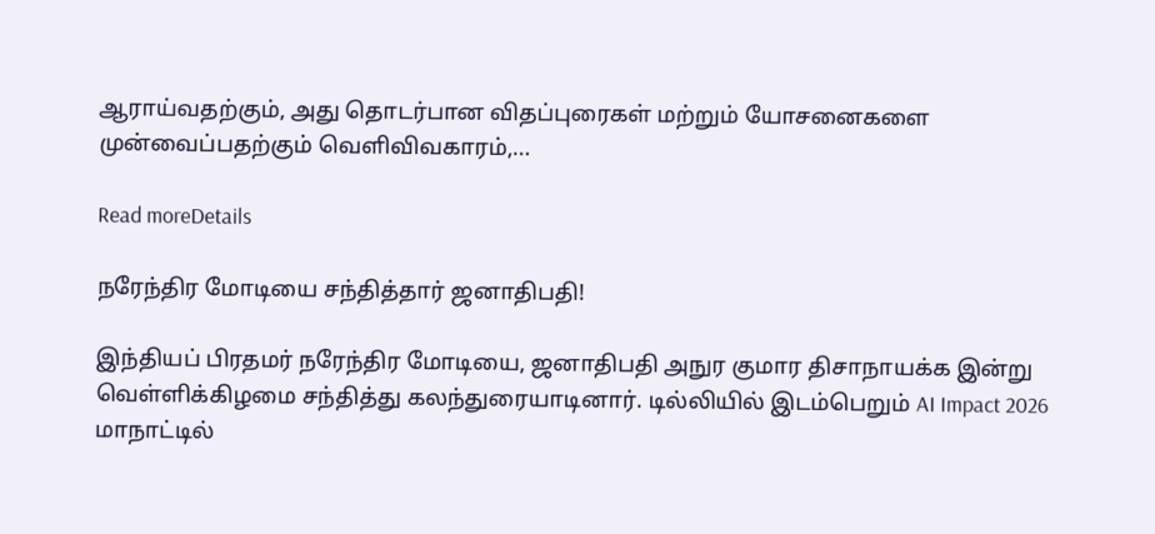ஆராய்வதற்கும், அது தொடர்பான விதப்புரைகள் மற்றும் யோசனைகளை முன்வைப்பதற்கும் வெளிவிவகாரம்,...

Read moreDetails

நரேந்திர மோடியை சந்தித்தார் ஜனாதிபதி!

இந்தியப் பிரதமர் நரேந்திர மோடியை, ஜனாதிபதி அநுர குமார திசாநாயக்க இன்று வெள்ளிக்கிழமை சந்தித்து கலந்துரையாடினார். டில்லியில் இடம்பெறும் AI Impact 2026 மாநாட்டில்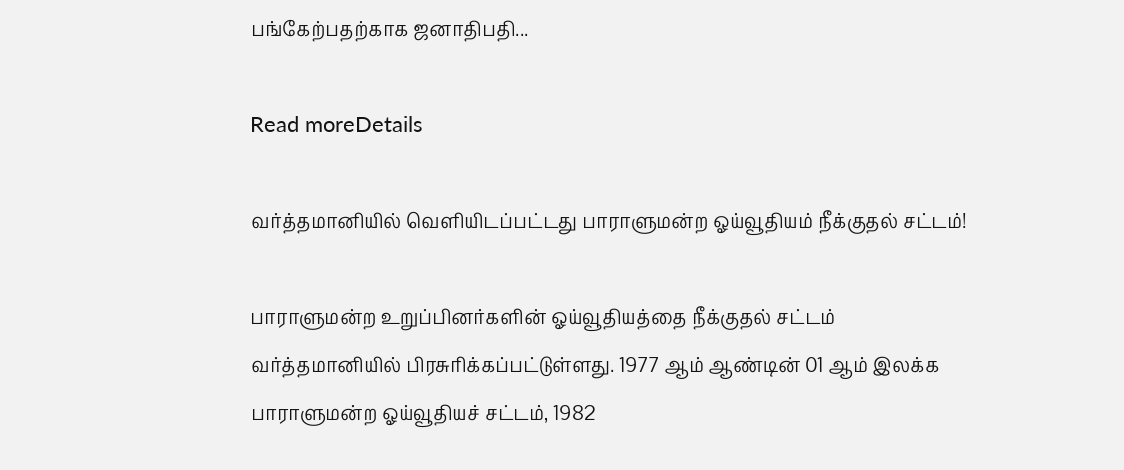பங்கேற்பதற்காக ஜனாதிபதி...

Read moreDetails

வர்த்தமானியில் வௌியிடப்பட்டது பாராளுமன்ற ஓய்வூதியம் நீக்குதல் சட்டம்!

பாராளுமன்ற உறுப்பினர்களின் ஓய்வூதியத்தை நீக்குதல் சட்டம் வர்த்தமானியில் பிரசுரிக்கப்பட்டுள்ளது. 1977 ஆம் ஆண்டின் 01 ஆம் இலக்க பாராளுமன்ற ஓய்வூதியச் சட்டம், 1982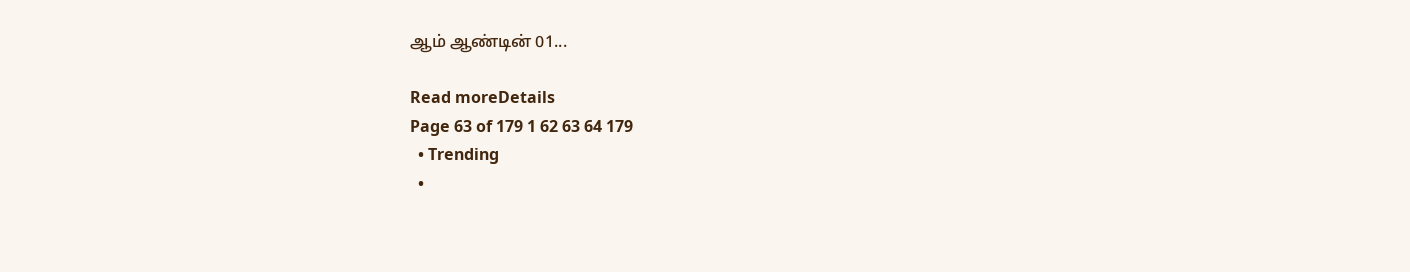ஆம் ஆண்டின் 01...

Read moreDetails
Page 63 of 179 1 62 63 64 179
  • Trending
  •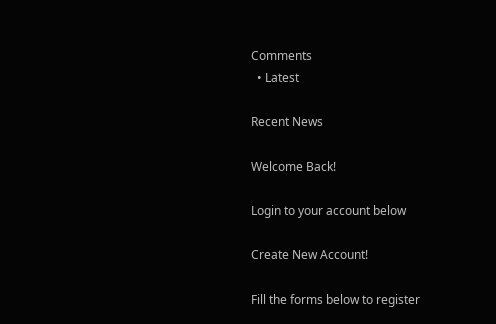Comments
  • Latest

Recent News

Welcome Back!

Login to your account below

Create New Account!

Fill the forms below to register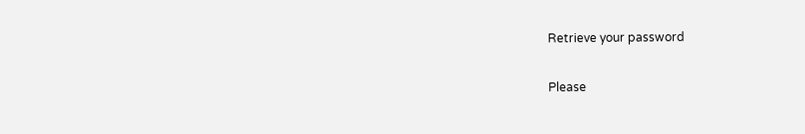Retrieve your password

Please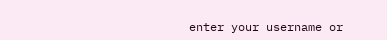enter your username or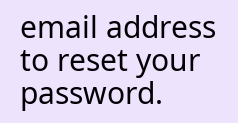email address to reset your password.